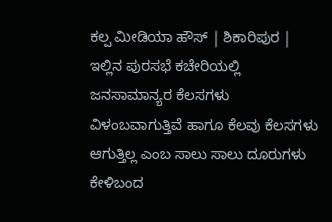ಕಲ್ಪ ಮೀಡಿಯಾ ಹೌಸ್ | ಶಿಕಾರಿಪುರ |
ಇಲ್ಲಿನ ಪುರಸಭೆ ಕಚೇರಿಯಲ್ಲಿ ಜನಸಾಮಾನ್ಯರ ಕೆಲಸಗಳು ವಿಳಂಬವಾಗುತ್ತಿವೆ ಹಾಗೂ ಕೆಲವು ಕೆಲಸಗಳು ಆಗುತ್ತಿಲ್ಲ ಎಂಬ ಸಾಲು ಸಾಲು ದೂರುಗಳು ಕೇಳಿಬಂದ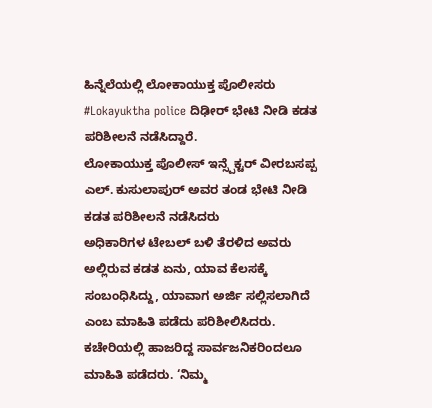ಹಿನ್ನೆಲೆಯಲ್ಲಿ ಲೋಕಾಯುಕ್ತ ಪೊಲೀಸರು #Lokayuktha police ದಿಢೀರ್ ಭೇಟಿ ನೀಡಿ ಕಡತ ಪರಿಶೀಲನೆ ನಡೆಸಿದ್ದಾರೆ.
ಲೋಕಾಯುಕ್ತ ಪೊಲೀಸ್ ಇನ್ಸ್ಪೆಕ್ಟರ್ ವೀರಬಸಪ್ಪ ಎಲ್. ಕುಸುಲಾಪುರ್ ಅವರ ತಂಡ ಭೇಟಿ ನೀಡಿ ಕಡತ ಪರಿಶೀಲನೆ ನಡೆಸಿದರು
ಅಧಿಕಾರಿಗಳ ಟೇಬಲ್ ಬಳಿ ತೆರಳಿದ ಅವರು ಅಲ್ಲಿರುವ ಕಡತ ಏನು, ಯಾವ ಕೆಲಸಕ್ಕೆ ಸಂಬಂಧಿಸಿದ್ದು, ಯಾವಾಗ ಅರ್ಜಿ ಸಲ್ಲಿಸಲಾಗಿದೆ ಎಂಬ ಮಾಹಿತಿ ಪಡೆದು ಪರಿಶೀಲಿಸಿದರು.
ಕಚೇರಿಯಲ್ಲಿ ಹಾಜರಿದ್ದ ಸಾರ್ವಜನಿಕರಿಂದಲೂ ಮಾಹಿತಿ ಪಡೆದರು. ‘ನಿಮ್ಮ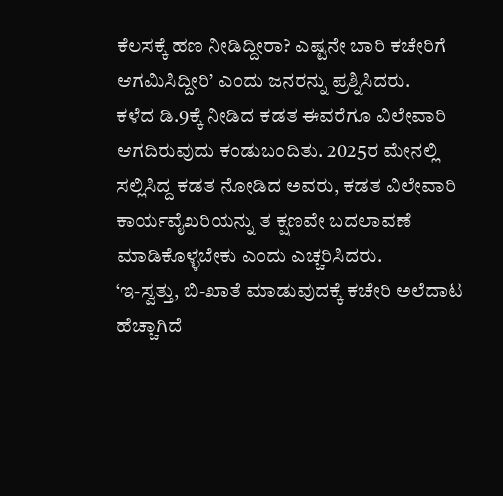ಕೆಲಸಕ್ಕೆ ಹಣ ನೀಡಿದ್ದೀರಾ? ಎಷ್ಟನೇ ಬಾರಿ ಕಚೇರಿಗೆ ಆಗಮಿಸಿದ್ದೀರಿ’ ಎಂದು ಜನರನ್ನು ಪ್ರಶ್ನಿಸಿದರು.
ಕಳೆದ ಡಿ.9ಕ್ಕೆ ನೀಡಿದ ಕಡತ ಈವರೆಗೂ ವಿಲೇವಾರಿ ಆಗದಿರುವುದು ಕಂಡುಬಂದಿತು. 2025ರ ಮೇನಲ್ಲಿ ಸಲ್ಲಿಸಿದ್ದ ಕಡತ ನೋಡಿದ ಅವರು, ಕಡತ ವಿಲೇವಾರಿ ಕಾರ್ಯವೈಖರಿಯನ್ನು ತ ಕ್ಷಣವೇ ಬದಲಾವಣೆ ಮಾಡಿಕೊಳ್ಳಬೇಕು ಎಂದು ಎಚ್ಚರಿಸಿದರು.
‘ಇ-ಸ್ವತ್ತು, ಬಿ-ಖಾತೆ ಮಾಡುವುದಕ್ಕೆ ಕಚೇರಿ ಅಲೆದಾಟ ಹೆಚ್ಚಾಗಿದೆ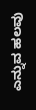ಎನ್ನುವ ಹಲವು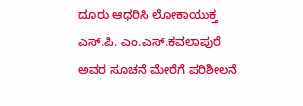ದೂರು ಆಧರಿಸಿ ಲೋಕಾಯುಕ್ತ ಎಸ್.ಪಿ. ಎಂ.ಎಸ್.ಕವಲಾಪುರೆ ಅವರ ಸೂಚನೆ ಮೇರೆಗೆ ಪರಿಶೀಲನೆ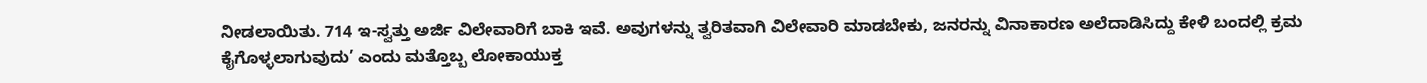ನೀಡಲಾಯಿತು. 714 ಇ-ಸ್ವತ್ತು ಅರ್ಜಿ ವಿಲೇವಾರಿಗೆ ಬಾಕಿ ಇವೆ. ಅವುಗಳನ್ನು ತ್ವರಿತವಾಗಿ ವಿಲೇವಾರಿ ಮಾಡಬೇಕು, ಜನರನ್ನು ವಿನಾಕಾರಣ ಅಲೆದಾಡಿಸಿದ್ದು ಕೇಳಿ ಬಂದಲ್ಲಿ ಕ್ರಮ ಕೈಗೊಳ್ಳಲಾಗುವುದು’ ಎಂದು ಮತ್ತೊಬ್ಬ ಲೋಕಾಯುಕ್ತ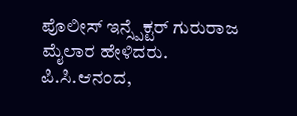ಪೊಲೀಸ್ ಇನ್ಸ್ಪೆಕ್ಟರ್ ಗುರುರಾಜ ಮೈಲಾರ ಹೇಳಿದರು.
ಪಿ.ಸಿ.ಆನಂದ,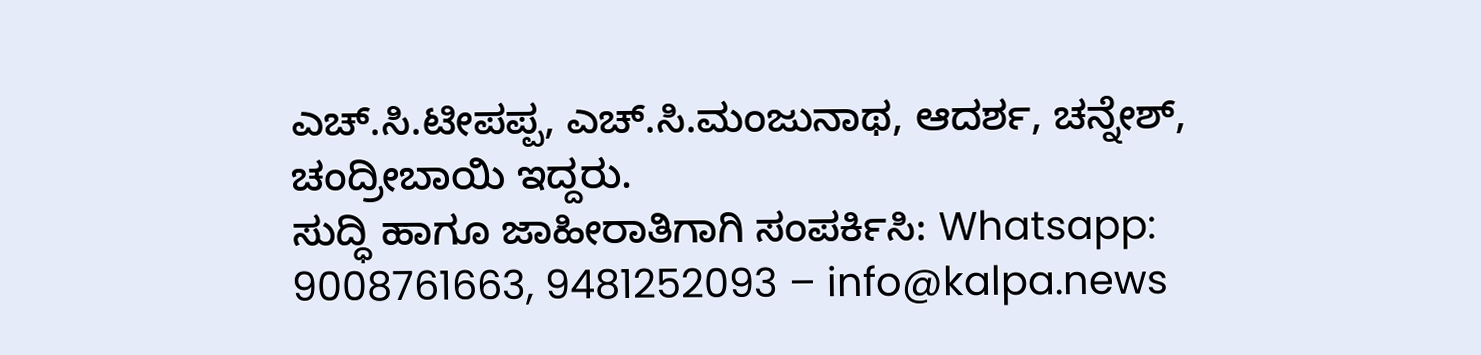ಎಚ್.ಸಿ.ಟೀಪಪ್ಪ, ಎಚ್.ಸಿ.ಮಂಜುನಾಥ, ಆದರ್ಶ, ಚನ್ನೇಶ್, ಚಂದ್ರೀಬಾಯಿ ಇದ್ದರು.
ಸುದ್ಧಿ ಹಾಗೂ ಜಾಹೀರಾತಿಗಾಗಿ ಸಂಪರ್ಕಿಸಿ: Whatsapp: 9008761663, 9481252093 – info@kalpa.news